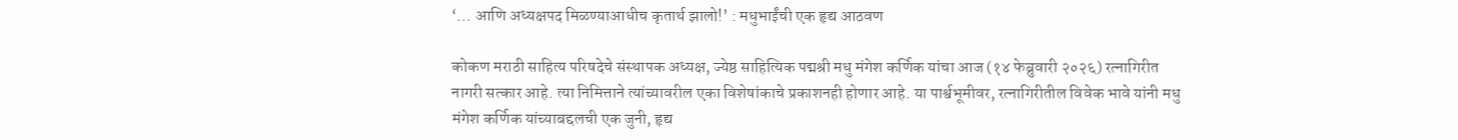‘… आणि अध्यक्षपद मिळण्याआधीच कृतार्थ झालो!’ : मधुभाईंची एक हृद्य आठवण

कोकण मराठी साहित्य परिषदेचे संस्थापक अध्यक्ष, ज्येष्ठ साहित्यिक पद्मश्री मधु मंगेश कर्णिक यांचा आज (१४ फेब्रुवारी २०२६) रत्नागिरीत नागरी सत्कार आहे. त्या निमित्ताने त्यांच्यावरील एका विशेषांकाचे प्रकाशनही होणार आहे. या पार्श्वभूमीवर, रत्नागिरीतील विवेक भावे यांनी मधु मंगेश कर्णिक यांच्याबद्दलची एक जुनी, हृद्य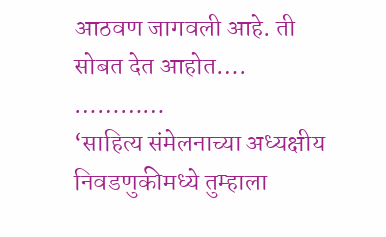आठवण जागवली आहे. ती सोबत देत आहोत….
…………
‘साहित्य संमेलनाच्या अध्यक्षीय निवडणुकीमध्ये तुम्हाला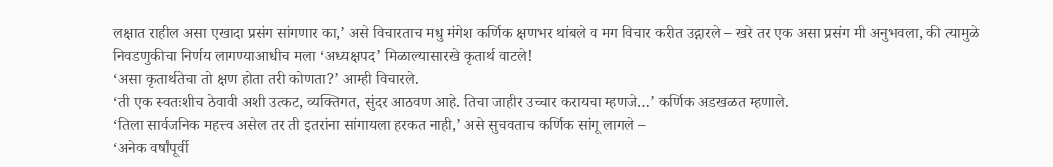लक्षात राहील असा एखादा प्रसंग सांगणार का,’ असे विचारताच मधु मंगेश कर्णिक क्षणभर थांबले व मग विचार करीत उद्गारले – खरे तर एक असा प्रसंग मी अनुभवला, की त्यामुळे निवडणुकीचा निर्णय लागण्याआधीच मला ‘अध्यक्षपद’ मिळाल्यासारखे कृतार्थ वाटले!
‘असा कृतार्थतेचा तो क्षण होता तरी कोणता?’ आम्ही विचारले.
‘ती एक स्वतःशीच ठेवावी अशी उत्कट, व्यक्तिगत, सुंदर आठवण आहे. तिचा जाहीर उच्चार करायचा म्हणजे…’ कर्णिक अडखळत म्हणाले.
‘तिला सार्वजनिक महत्त्व असेल तर ती इतरांना सांगायला हरकत नाही,’ असे सुचवताच कर्णिक सांगू लागले –
‘अनेक वर्षांपूर्वी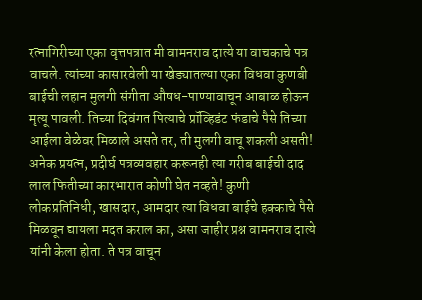रत्नागिरीच्या एका वृत्तपत्रात मी वामनराव दात्ये या वाचकाचे पत्र वाचले. त्यांच्या कासारवेली या खेड्यातल्या एका विधवा कुणबी बाईची लहान मुलगी संगीता औषध-पाण्यावाचून आबाळ होऊन मृत्यू पावली. तिच्या दिवंगत पित्याचे प्रॉव्हिडंट फंडाचे पैसे तिच्या आईला वेळेवर मिळाले असते तर, ती मुलगी वाचू शकली असती! अनेक प्रयत्न, प्रदीर्घ पत्रव्यवहार करूनही त्या गरीब बाईची दाद लाल फितीच्या कारभारात कोणी घेत नव्हते! कुणी लोकप्रतिनिधी, खासदार, आमदार त्या विधवा बाईचे हक्काचे पैसे मिळवून द्यायला मदत कराल का, असा जाहीर प्रश्न वामनराव दात्ये यांनी केला होता. ते पत्र वाचून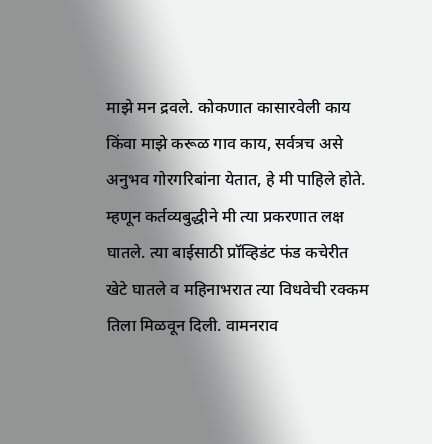माझे मन द्रवले. कोकणात कासारवेली काय किंवा माझे करूळ गाव काय, सर्वत्रच असे अनुभव गोरगरिबांना येतात, हे मी पाहिले होते. म्हणून कर्तव्यबुद्धीने मी त्या प्रकरणात लक्ष घातले. त्या बाईसाठी प्रॉव्हिडंट फंड कचेरीत खेटे घातले व महिनाभरात त्या विधवेची रक्कम तिला मिळवून दिली. वामनराव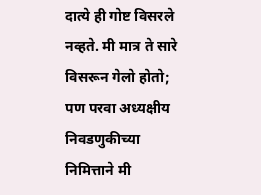दात्ये ही गोष्ट विसरले नव्हते. मी मात्र ते सारे विसरून गेलो होतो; पण परवा अध्यक्षीय निवडणुकीच्या निमित्ताने मी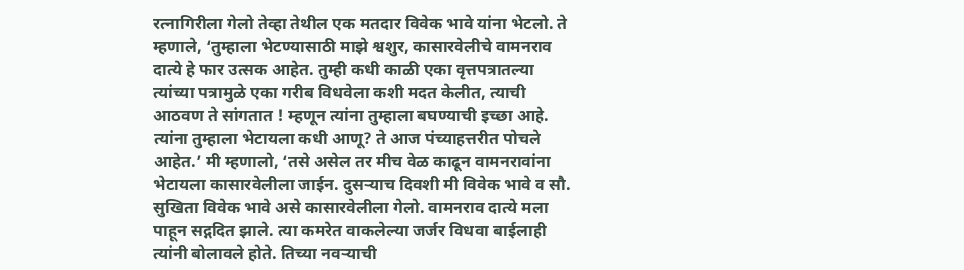रत्नागिरीला गेलो तेव्हा तेथील एक मतदार विवेक भावे यांना भेटलो. ते म्हणाले, ‘तुम्हाला भेटण्यासाठी माझे श्वशुर, कासारवेलीचे वामनराव दात्ये हे फार उत्सक आहेत. तुम्ही कधी काळी एका वृत्तपत्रातल्या त्यांच्या पत्रामुळे एका गरीब विधवेला कशी मदत केलीत, त्याची आठवण ते सांगतात ! म्हणून त्यांना तुम्हाला बघण्याची इच्छा आहे. त्यांना तुम्हाला भेटायला कधी आणू? ते आज पंच्याहत्तरीत पोचले आहेत.’ मी म्हणालो, ‘तसे असेल तर मीच वेळ काढून वामनरावांना भेटायला कासारवेलीला जाईन. दुसर्‍याच दिवशी मी विवेक भावे व सौ. सुखिता विवेक भावे असे कासारवेलीला गेलो. वामनराव दात्ये मला पाहून सद्गदित झाले. त्या कमरेत वाकलेल्या जर्जर विधवा बाईलाही त्यांनी बोलावले होते. तिच्या नवर्‍याची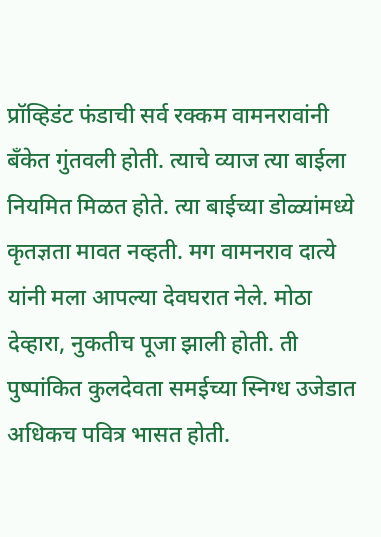प्रॉव्हिडंट फंडाची सर्व रक्कम वामनरावांनी बँकेत गुंतवली होती. त्याचे व्याज त्या बाईला नियमित मिळत होते. त्या बाईच्या डोळ्यांमध्ये कृतज्ञता मावत नव्हती. मग वामनराव दात्ये यांनी मला आपल्या देवघरात नेले. मोठा देव्हारा, नुकतीच पूजा झाली होती. ती पुष्पांकित कुलदेवता समईच्या स्निग्ध उजेडात अधिकच पवित्र भासत होती.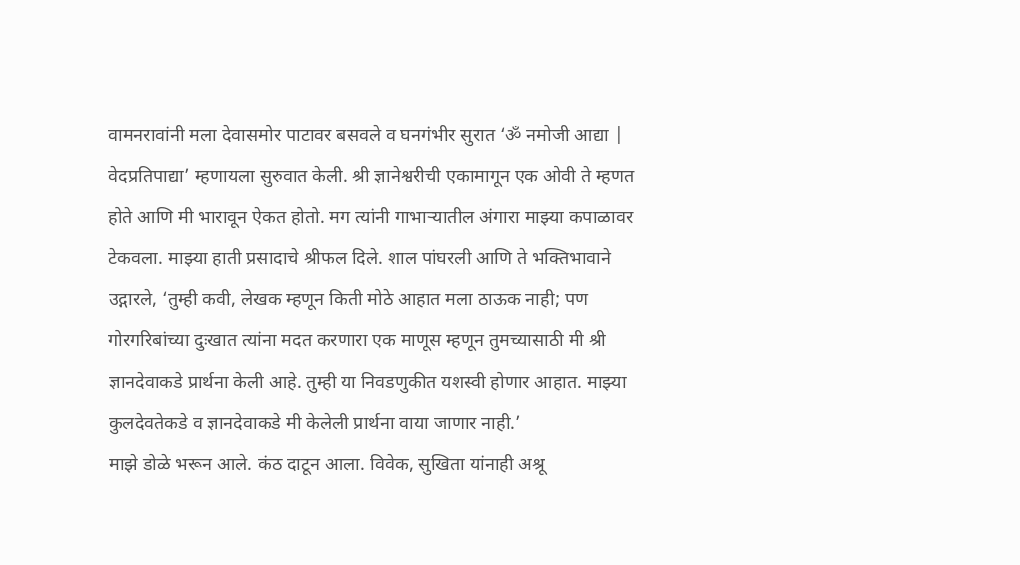वामनरावांनी मला देवासमोर पाटावर बसवले व घनगंभीर सुरात ‘ॐ नमोजी आद्या | वेदप्रतिपाद्या’ म्हणायला सुरुवात केली. श्री ज्ञानेश्वरीची एकामागून एक ओवी ते म्हणत होते आणि मी भारावून ऐकत होतो. मग त्यांनी गाभार्‍यातील अंगारा माझ्या कपाळावर टेकवला. माझ्या हाती प्रसादाचे श्रीफल दिले. शाल पांघरली आणि ते भक्तिभावाने उद्गारले, ‘तुम्ही कवी, लेखक म्हणून किती मोठे आहात मला ठाऊक नाही; पण गोरगरिबांच्या दुःखात त्यांना मदत करणारा एक माणूस म्हणून तुमच्यासाठी मी श्री ज्ञानदेवाकडे प्रार्थना केली आहे. तुम्ही या निवडणुकीत यशस्वी होणार आहात. माझ्या कुलदेवतेकडे व ज्ञानदेवाकडे मी केलेली प्रार्थना वाया जाणार नाही.’
माझे डोळे भरून आले. कंठ दाटून आला. विवेक, सुखिता यांनाही अश्रू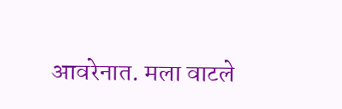आवरेनात. मला वाटले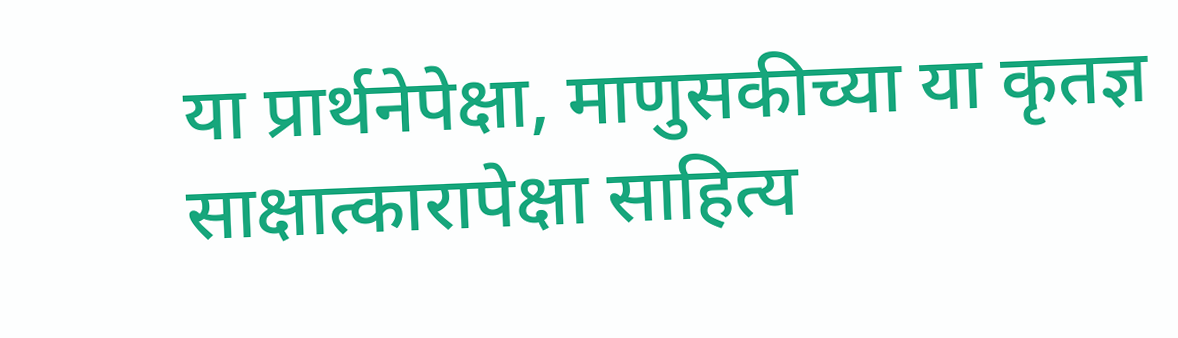या प्रार्थनेपेक्षा, माणुसकीच्या या कृतज्ञ साक्षात्कारापेक्षा साहित्य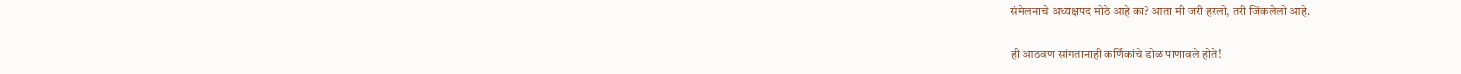संमेलनाचे अध्यक्षपद मोठे आहे का? आता मी जरी हरलो, तरी जिंकलेलो आहे.

ही आठवण सांगतानाही कर्णिकांचे डोळ पाणावले होते!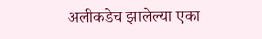अलीकडेच झालेल्या एका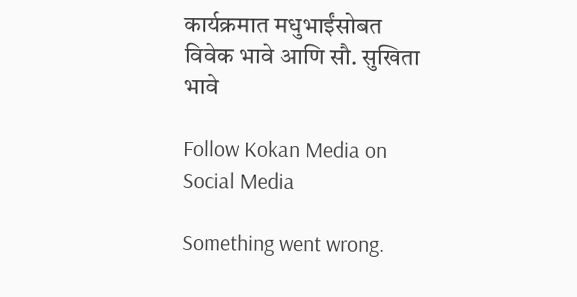कार्यक्रमात मधुभाईंसोबत विवेक भावे आणि सौ. सुखिता भावे

Follow Kokan Media on Social Media

Something went wrong.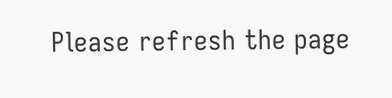Please refresh the page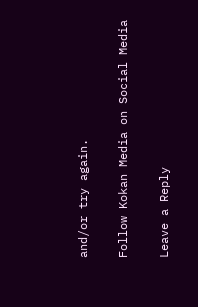and/or try again.

Follow Kokan Media on Social Media

Leave a Reply